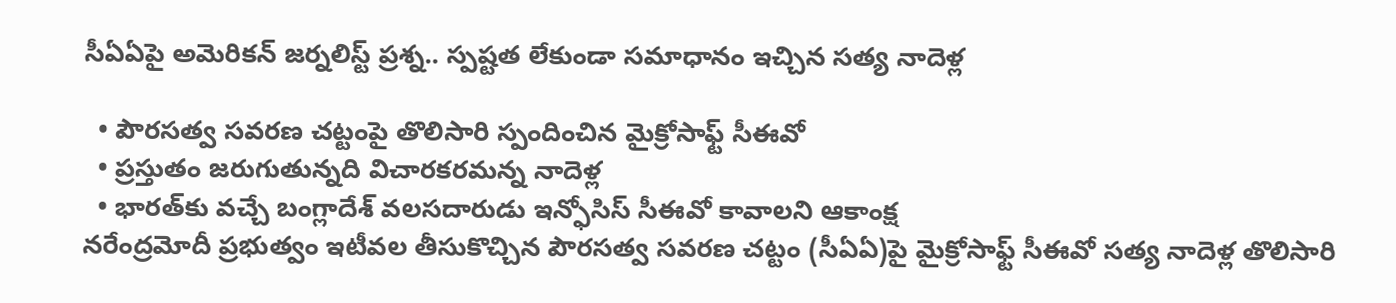సీఏఏపై అమెరికన్ జర్నలిస్ట్ ప్రశ్న.. స్పష్టత లేకుండా సమాధానం ఇచ్చిన సత్య నాదెళ్ల

  • పౌరసత్వ సవరణ చట్టంపై తొలిసారి స్పందించిన మైక్రోసాఫ్ట్ సీఈవో
  • ప్రస్తుతం జరుగుతున్నది విచారకరమన్న నాదెళ్ల
  • భారత్‌కు వచ్చే బంగ్లాదేశ్ వలసదారుడు ఇన్ఫోసిస్ సీఈవో కావాలని ఆకాంక్ష
నరేంద్రమోదీ ప్రభుత్వం ఇటీవల తీసుకొచ్చిన పౌరసత్వ సవరణ చట్టం (సీఏఏ)పై మైక్రోసాఫ్ట్ సీఈవో సత్య నాదెళ్ల తొలిసారి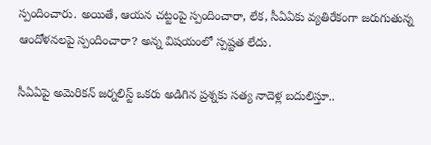స్పందించారు. అయితే, ఆయన చట్టంపై స్పందించారా, లేక, సీఏఏకు వ్యతిరేకంగా జరుగుతున్న ఆందోళనలపై స్పందించారా? అన్న విషయంలో స్పష్టత లేదు.

సీఏఏపై అమెరికన్ జర్నలిస్ట్ ఒకరు అడిగిన ప్రశ్నకు సత్య నాదెళ్ల బదులిస్తూ..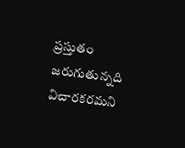ప్రస్తుతం జరుగుతున్నది విచారకరమని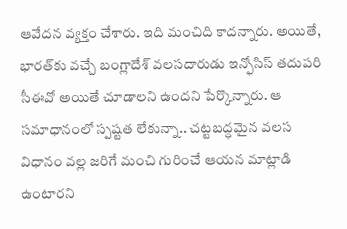ఆవేదన వ్యక్తం చేశారు. ఇది మంచిది కాదన్నారు. అయితే, భారత్‌కు వచ్చే బంగ్లాదేశ్ వలసదారుడు ఇన్ఫోసిస్ తదుపరి సీఈవో అయితే చూడాలని ఉందని పేర్కొన్నారు. ఆ సమాధానంలో స్పష్టత లేకున్నా.. చట్టబద్ధమైన వలస విధానం వల్ల జరిగే మంచి గురించే ఆయన మాట్లాడి ఉంటారని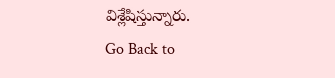విశ్లేషిస్తున్నారు.
Go Back to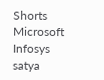Shorts
Microsoft
Infosys
satya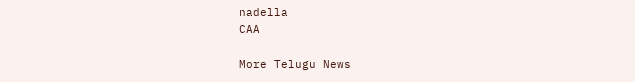nadella
CAA

More Telugu News